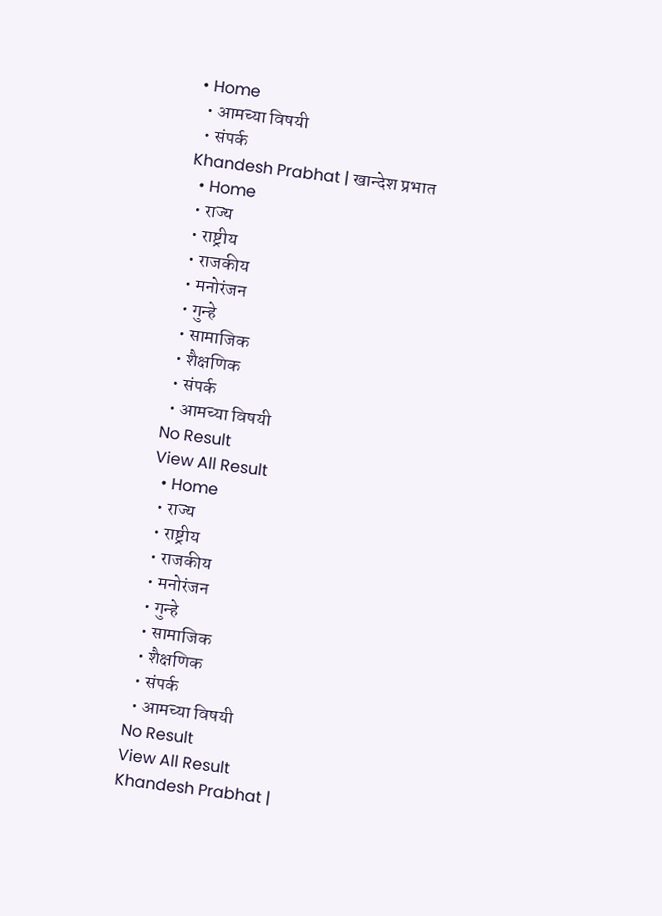• Home
  • आमच्या विषयी
  • संपर्क
Khandesh Prabhat | खान्देश प्रभात
  • Home
  • राज्य
  • राष्ट्रीय
  • राजकीय
  • मनोरंजन
  • गुन्हे
  • सामाजिक
  • शैक्षणिक
  • संपर्क
  • आमच्या विषयी
No Result
View All Result
  • Home
  • राज्य
  • राष्ट्रीय
  • राजकीय
  • मनोरंजन
  • गुन्हे
  • सामाजिक
  • शैक्षणिक
  • संपर्क
  • आमच्या विषयी
No Result
View All Result
Khandesh Prabhat |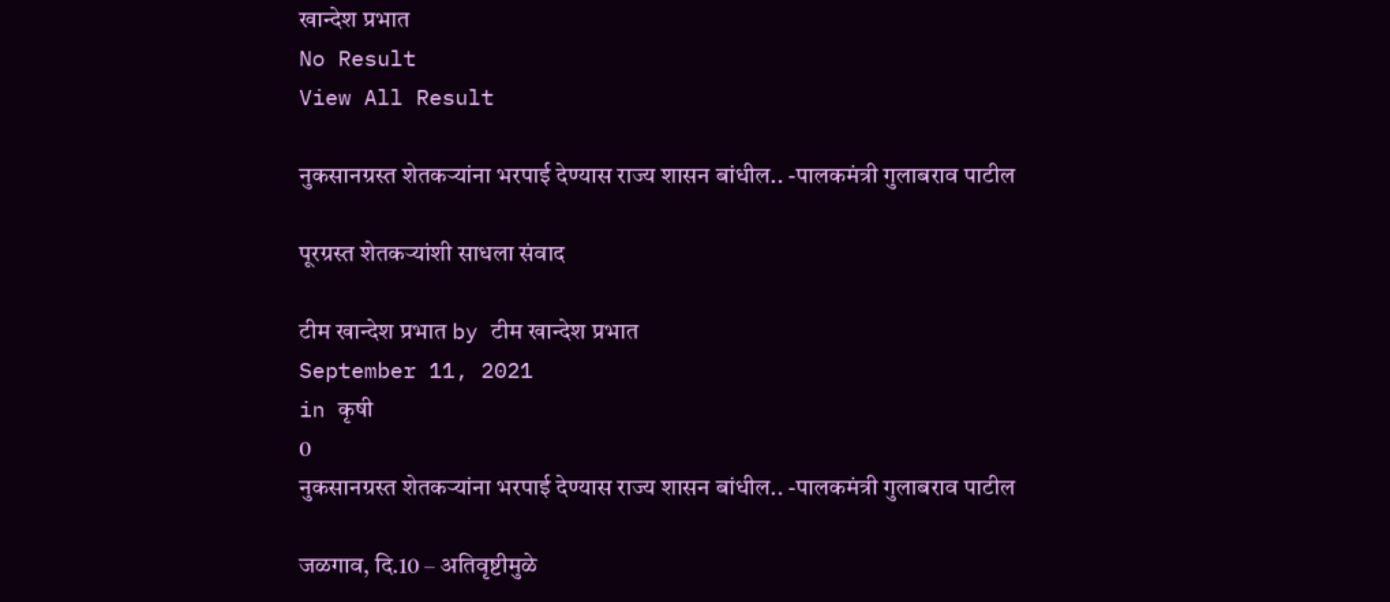खान्देश प्रभात
No Result
View All Result

नुकसानग्रस्त शेतकऱ्यांना भरपाई देण्यास राज्य शासन बांधील.. -पालकमंत्री गुलाबराव पाटील

पूरग्रस्त शेतकऱ्यांशी साधला संवाद

टीम खान्देश प्रभात by टीम खान्देश प्रभात
September 11, 2021
in कृषी
0
नुकसानग्रस्त शेतकऱ्यांना भरपाई देण्यास राज्य शासन बांधील.. -पालकमंत्री गुलाबराव पाटील

जळगाव, दि.10 – अतिवृष्टीमुळे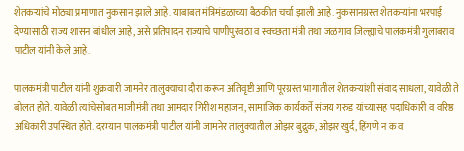शेतकऱ्यांचे मोठ्या प्रमाणात नुकसान झाले आहे. याबाबत मंत्रिमंडळाच्या बैठकीत चर्चा झाली आहे. नुकसानग्रस्त शेतकऱ्यांना भरपाई देण्यासाठी राज्य शासन बांधील आहे, असे प्रतिपादन राज्याचे पाणीपुरवठा व स्वच्छता मंत्री तथा जळगाव जिल्ह्याचे पालकमंत्री गुलाबराव पाटील यांनी केले आहे.

पालकमंत्री पाटील यांनी शुक्रवारी जामनेर तालुक्याचा दौरा करून अतिवृष्टी आणि पूरग्रस्त भागातील शेतकऱ्यांशी संवाद साधला, यावेळी ते बोलत होते. यावेळी त्यांचेसोबत माजीमंत्री तथा आमदार गिरीश महाजन, सामाजिक कार्यकर्ते संजय गरुड यांच्यासह पदाधिकारी व वरिष्ठ अधिकारी उपस्थित होते. दरम्यान पालकमंत्री पाटील यांनी जामनेर तालुक्यातील ओझर बुद्रुक, ओझर खुर्द, हिंगणे न क व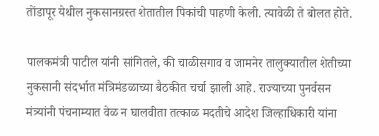तोंडापूर येथील नुकसानग्रस्त शेतातील पिकांची पाहणी केली. त्यावेळी ते बोलत होते.

पालकमंत्री पाटील यांनी सांगितले, की चाळीसगाव व जामनेर तालुक्यातील शेतीच्या नुकसानी संदर्भात मंत्रिमंडळाच्या बैठकीत चर्चा झाली आहे. राज्याच्या पुनर्वसन मंत्र्यांनी पंचनाम्यात वेळ न घालवीता तत्काळ मदतीचे आदेश जिल्हाधिकारी यांना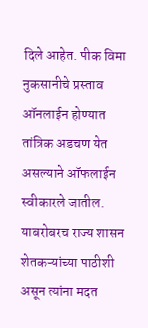दिले आहेत. पीक विमा नुकसानीचे प्रस्ताव ऑनलाईन होण्यात तांत्रिक अडचण येत असल्याने ऑफलाईन स्वीकारले जातील. याबरोबरच राज्य शासन शेतकऱ्यांच्या पाठीशी असून त्यांना मदत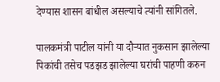देण्यास शासन बांधील असल्याचे त्यांनी सांगितले.

पालकमंत्री पाटील यांनी या दौऱ्यात नुकसान झालेल्या पिकांची तसेच पडझड झालेल्या घरांची पाहणी करुन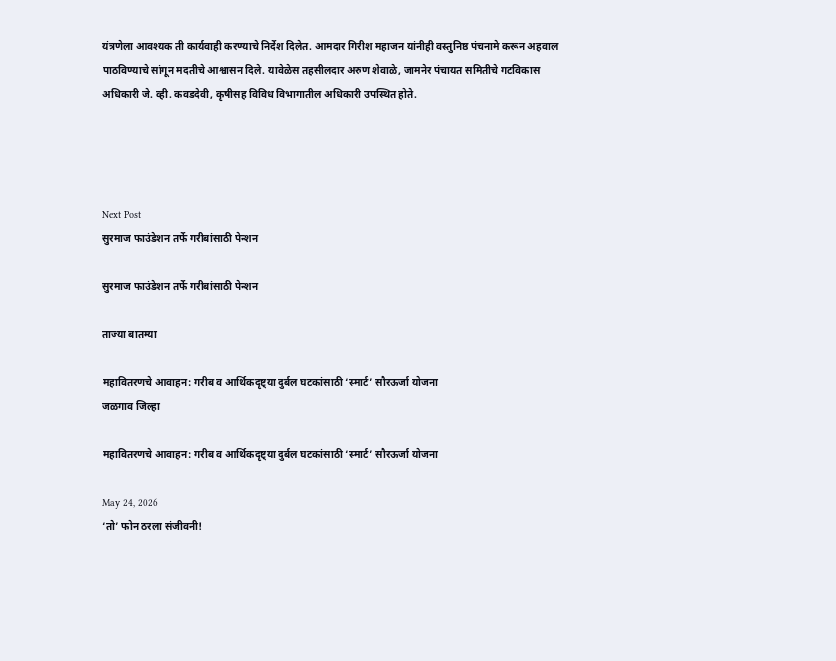यंत्रणेला आवश्यक ती कार्यवाही करण्याचे निर्देश दिलेत. आमदार गिरीश महाजन यांनीही वस्तुनिष्ठ पंचनामे करून अहवाल पाठविण्याचे सांगून मदतीचे आश्वासन दिले. यावेळेस तहसीलदार अरुण शेवाळे, जामनेर पंचायत समितीचे गटविकास अधिकारी जे. व्ही. कवडदेवी, कृषीसह विविध विभागातील अधिकारी उपस्थित होते.




Next Post
सुरमाज फाउंडेशन तर्फे गरीबांसाठी पेन्शन

सुरमाज फाउंडेशन तर्फे गरीबांसाठी पेन्शन

ताज्या बातम्या

महावितरणचे आवाहन: गरीब व आर्थिकदृष्ट्या दुर्बल घटकांसाठी ‘स्मार्ट’ सौरऊर्जा योजना
जळगाव जिल्हा

महावितरणचे आवाहन: गरीब व आर्थिकदृष्ट्या दुर्बल घटकांसाठी ‘स्मार्ट’ सौरऊर्जा योजना

May 24, 2026
‘तो’ फोन ठरला संजीवनी!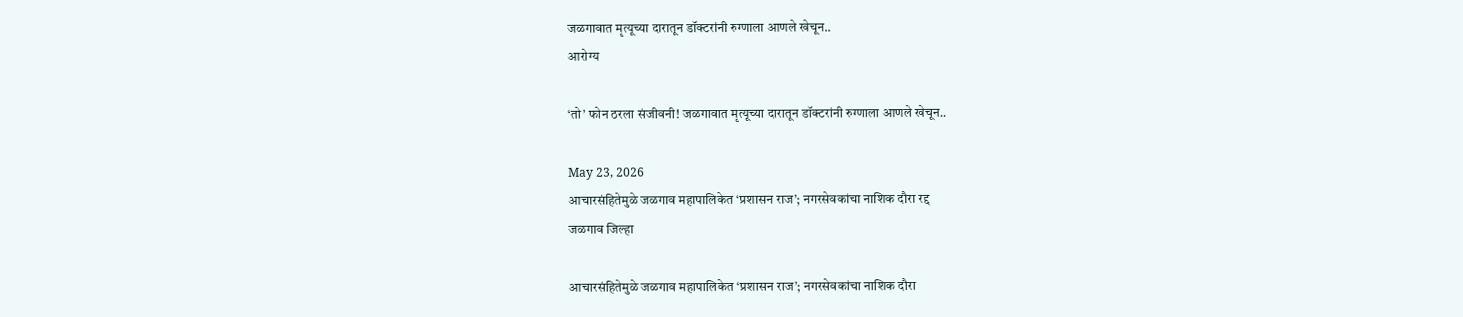जळगावात मृत्यूच्या दारातून डॉक्टरांनी रुग्णाला आणले खेचून..
आरोग्य

‘तो’ फोन ठरला संजीवनी! जळगावात मृत्यूच्या दारातून डॉक्टरांनी रुग्णाला आणले खेचून..

May 23, 2026
आचारसंहितेमुळे जळगाव महापालिकेत ‘प्रशासन राज’; नगरसेवकांचा नाशिक दौरा रद्द
जळगाव जिल्हा

आचारसंहितेमुळे जळगाव महापालिकेत ‘प्रशासन राज’; नगरसेवकांचा नाशिक दौरा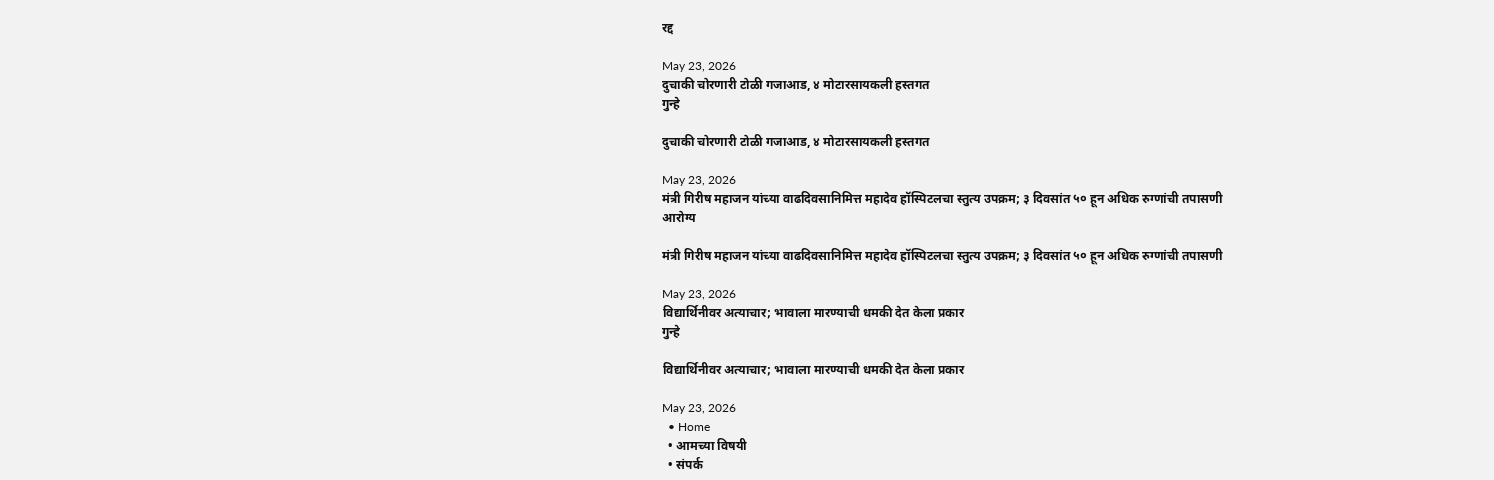रद्द

May 23, 2026
दुचाकी चोरणारी टोळी गजाआड, ४ मोटारसायकली हस्तगत
गुन्हे

दुचाकी चोरणारी टोळी गजाआड, ४ मोटारसायकली हस्तगत

May 23, 2026
मंत्री गिरीष महाजन यांच्या वाढदिवसानिमित्त महादेव हॉस्पिटलचा स्तुत्य उपक्रम; ३ दिवसांत ५० हून अधिक रुग्णांची तपासणी
आरोग्य

मंत्री गिरीष महाजन यांच्या वाढदिवसानिमित्त महादेव हॉस्पिटलचा स्तुत्य उपक्रम; ३ दिवसांत ५० हून अधिक रुग्णांची तपासणी

May 23, 2026
विद्यार्थिनीवर अत्याचार; भावाला मारण्याची धमकी देत केला प्रकार
गुन्हे

विद्यार्थिनीवर अत्याचार; भावाला मारण्याची धमकी देत केला प्रकार

May 23, 2026
  • Home
  • आमच्या विषयी
  • संपर्क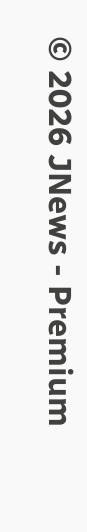© 2026 JNews - Premium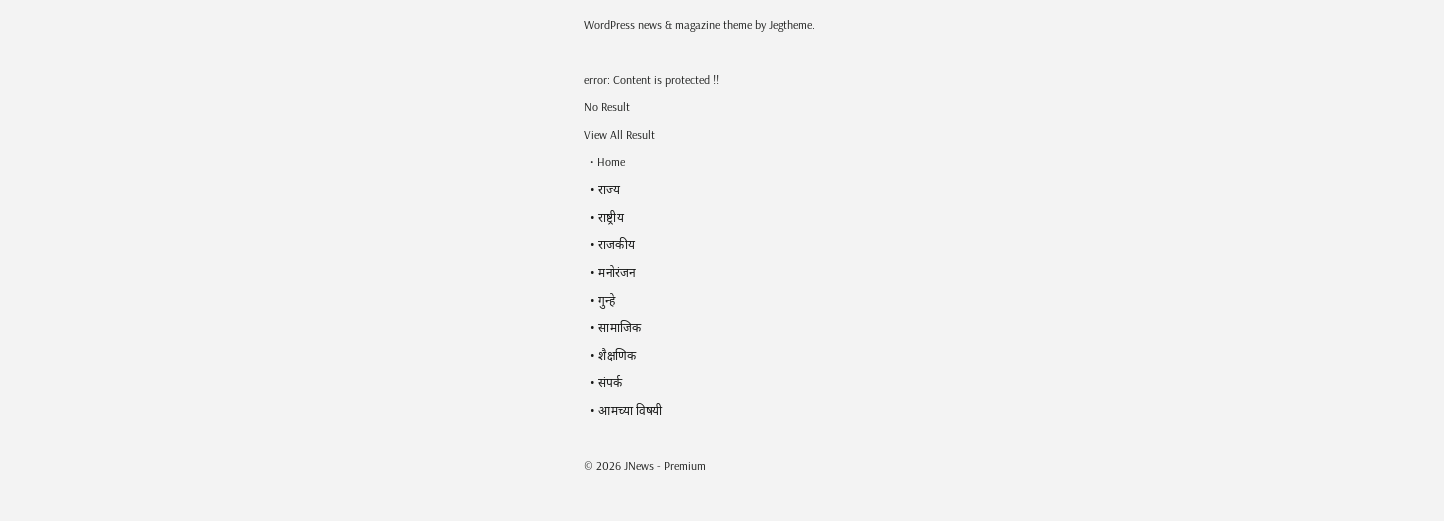WordPress news & magazine theme by Jegtheme.

error: Content is protected !!
No Result
View All Result
  • Home
  • राज्य
  • राष्ट्रीय
  • राजकीय
  • मनोरंजन
  • गुन्हे
  • सामाजिक
  • शैक्षणिक
  • संपर्क
  • आमच्या विषयी

© 2026 JNews - Premium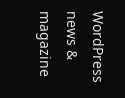WordPress news & magazine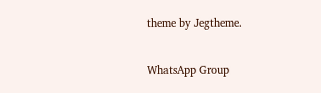theme by Jegtheme.

WhatsApp Group